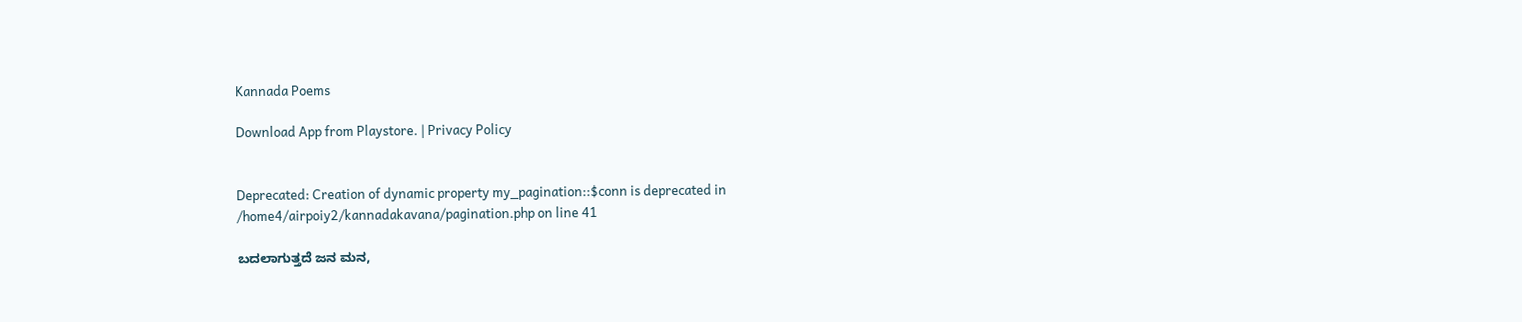Kannada Poems

Download App from Playstore. | Privacy Policy


Deprecated: Creation of dynamic property my_pagination::$conn is deprecated in /home4/airpoiy2/kannadakavana/pagination.php on line 41

ಬದಲಾಗುತ್ತದೆ ಜನ ಮನ,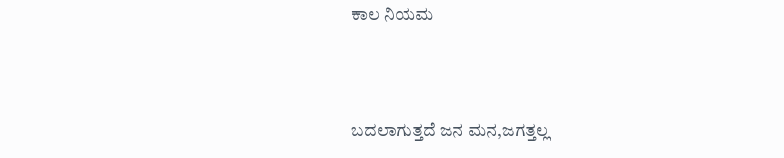ಕಾಲ ನಿಯಮ



ಬದಲಾಗುತ್ತದೆ ಜನ ಮನ,ಜಗತ್ತಲ್ಲ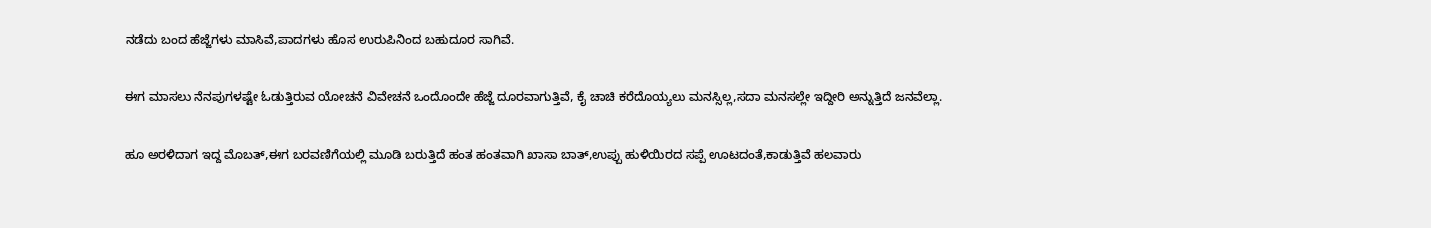ನಡೆದು ಬಂದ ಹೆಜ್ಜೆಗಳು ಮಾಸಿವೆ,ಪಾದಗಳು ಹೊಸ ಉರುಪಿನಿಂದ ಬಹುದೂರ ಸಾಗಿವೆ.

ಈಗ ಮಾಸಲು ನೆನಪುಗಳಷ್ಟೇ ಓಡುತ್ತಿರುವ ಯೋಚನೆ ವಿವೇಚನೆ ಒಂದೊಂದೇ ಹೆಜ್ಜೆ ದೂರವಾಗುತ್ತಿವೆ, ಕೈ ಚಾಚಿ ಕರೆದೊಯ್ಯಲು ಮನಸ್ಸಿಲ್ಲ,ಸದಾ ಮನಸಲ್ಲೇ ಇದ್ದೀರಿ ಅನ್ನುತ್ತಿದೆ ಜನವೆಲ್ಲಾ.

ಹೂ ಅರಳಿದಾಗ ಇದ್ದ ಮೊಬತ್,ಈಗ ಬರವಣಿಗೆಯಲ್ಲಿ ಮೂಡಿ ಬರುತ್ತಿದೆ ಹಂತ ಹಂತವಾಗಿ ಖಾಸಾ ಬಾತ್,ಉಪ್ಪು ಹುಳಿಯಿರದ ಸಪ್ಪೆ ಊಟದಂತೆ,ಕಾಡುತ್ತಿವೆ ಹಲವಾರು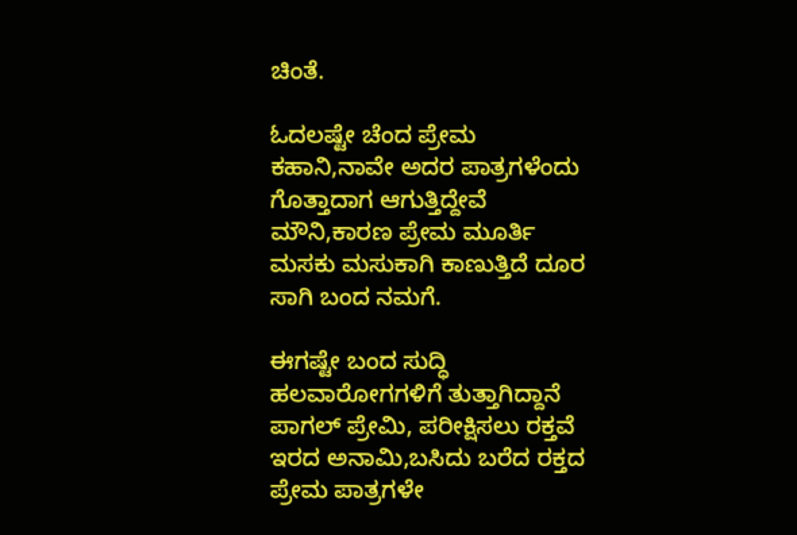ಚಿಂತೆ.

ಓದಲಷ್ಟೇ ಚೆಂದ ಪ್ರೇಮ ಕಹಾನಿ,ನಾವೇ ಅದರ ಪಾತ್ರಗಳೆಂದು ಗೊತ್ತಾದಾಗ ಆಗುತ್ತಿದ್ದೇವೆ ಮೌನಿ,ಕಾರಣ ಪ್ರೇಮ ಮೂರ್ತಿ ಮಸಕು ಮಸುಕಾಗಿ ಕಾಣುತ್ತಿದೆ ದೂರ ಸಾಗಿ ಬಂದ ನಮಗೆ.

ಈಗಷ್ಟೇ ಬಂದ ಸುದ್ಧಿ ಹಲವಾರೋಗಗಳಿಗೆ ತುತ್ತಾಗಿದ್ದಾನೆ ಪಾಗಲ್ ಪ್ರೇಮಿ, ಪರೀಕ್ಷಿಸಲು ರಕ್ತವೆ ಇರದ ಅನಾಮಿ,ಬಸಿದು ಬರೆದ ರಕ್ತದ ಪ್ರೇಮ ಪಾತ್ರಗಳೇ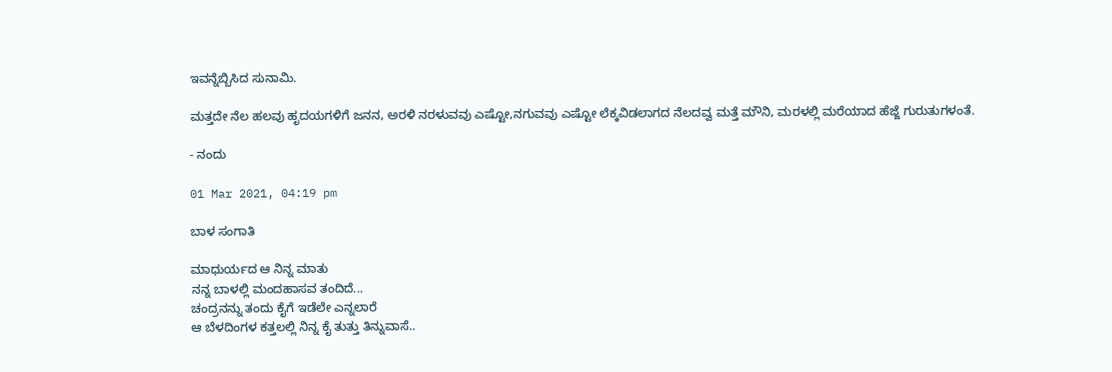ಇವನ್ನೆಬ್ಬಿಸಿದ ಸುನಾಮಿ.

ಮತ್ತದೇ ನೆಲ ಹಲವು ಹೃದಯಗಳಿಗೆ ಜನನ, ಅರಳಿ ನರಳುವವು ಎಷ್ಟೋ,ನಗುವವು ಎಷ್ಟೋ ಲೆಕ್ಕವಿಡಲಾಗದ ನೆಲದವ್ವ ಮತ್ತೆ ಮೌನಿ, ಮರಳಲ್ಲಿ ಮರೆಯಾದ ಹೆಜ್ಜೆ ಗುರುತುಗಳಂತೆ.

- ನಂದು

01 Mar 2021, 04:19 pm

ಬಾಳ ಸಂಗಾತಿ

ಮಾಧುರ್ಯದ ಆ ನಿನ್ನ ಮಾತು
ನನ್ನ ಬಾಳಲ್ಲಿ ಮಂದಹಾಸವ ತಂದಿದೆ...
ಚಂದ್ರನನ್ನು ತಂದು ಕೈಗೆ ಇಡೆಲೇ ಎನ್ನಲಾರೆ
ಆ ಬೆಳದಿಂಗಳ ಕತ್ತಲಲ್ಲಿ ನಿನ್ನ ಕೈ ತುತ್ತು ತಿನ್ನುವಾಸೆ..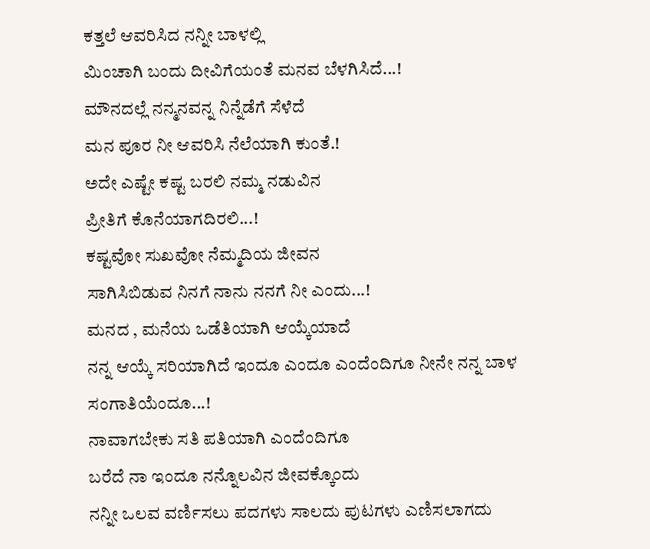ಕತ್ತಲೆ ಆವರಿಸಿದ ನನ್ನೀ ಬಾಳಲ್ಲಿ
ಮಿಂಚಾಗಿ ಬಂದು ದೀವಿಗೆಯಂತೆ ಮನವ ಬೆಳಗಿಸಿದೆ...!
ಮೌನದಲ್ಲೆ ನನ್ಮನವನ್ನ ನಿನ್ನೆಡೆಗೆ ಸೆಳೆದೆ
ಮನ ಪೂರ ನೀ ಆವರಿಸಿ ನೆಲೆಯಾಗಿ ಕುಂತೆ.!
ಅದೇ ಎಷ್ಟೇ ಕಷ್ಟ ಬರಲಿ ನಮ್ಮ ನಡುವಿನ
ಪ್ರೀತಿಗೆ ಕೊನೆಯಾಗದಿರಲಿ...!
ಕಷ್ಟವೋ ಸುಖವೋ ನೆಮ್ಮದಿಯ ಜೀವನ
ಸಾಗಿಸಿಬಿಡುವ ನಿನಗೆ ನಾನು ನನಗೆ ನೀ ಎಂದು...!
ಮನದ , ಮನೆಯ ಒಡೆತಿಯಾಗಿ ಆಯ್ಕೆಯಾದೆ
ನನ್ನ ಆಯ್ಕೆ ಸರಿಯಾಗಿದೆ ಇಂದೂ ಎಂದೂ ಎಂದೆಂದಿಗೂ ನೀನೇ ನನ್ನ ಬಾಳ ಸಂಗಾತಿಯೆಂದೂ...!
ನಾವಾಗಬೇಕು ಸತಿ ಪತಿಯಾಗಿ ಎಂದೆಂದಿಗೂ
ಬರೆದೆ ನಾ ಇಂದೂ ನನ್ನೊಲವಿನ ಜೀವಕ್ಕೊಂದು
ನನ್ನೀ ಒಲವ ವರ್ಣಿಸಲು ಪದಗಳು ಸಾಲದು ಪುಟಗಳು ಎಣಿಸಲಾಗದು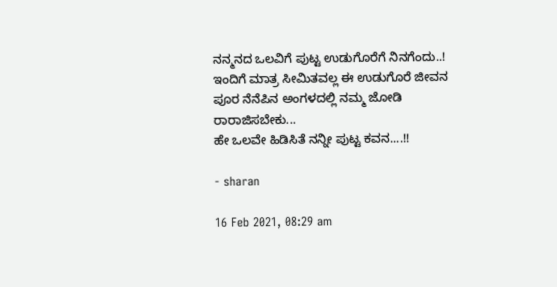ನನ್ಮನದ ಒಲವಿಗೆ ಪುಟ್ಟ ಉಡುಗೊರೆಗೆ ನಿನಗೆಂದು..!
ಇಂದಿಗೆ ಮಾತ್ರ ಸೀಮಿತವಲ್ಲ ಈ ಉಡುಗೊರೆ ಜೀವನ ಪೂರ ನೆನೆಪಿನ ಅಂಗಳದಲ್ಲಿ ನಮ್ಮ ಜೋಡಿ ರಾರಾಜಿಸಬೇಕು...
ಹೇ ಒಲವೇ ಹಿಡಿಸಿತೆ ನನ್ನೀ ಪುಟ್ಟ ಕವನ....!!

- sharan

16 Feb 2021, 08:29 am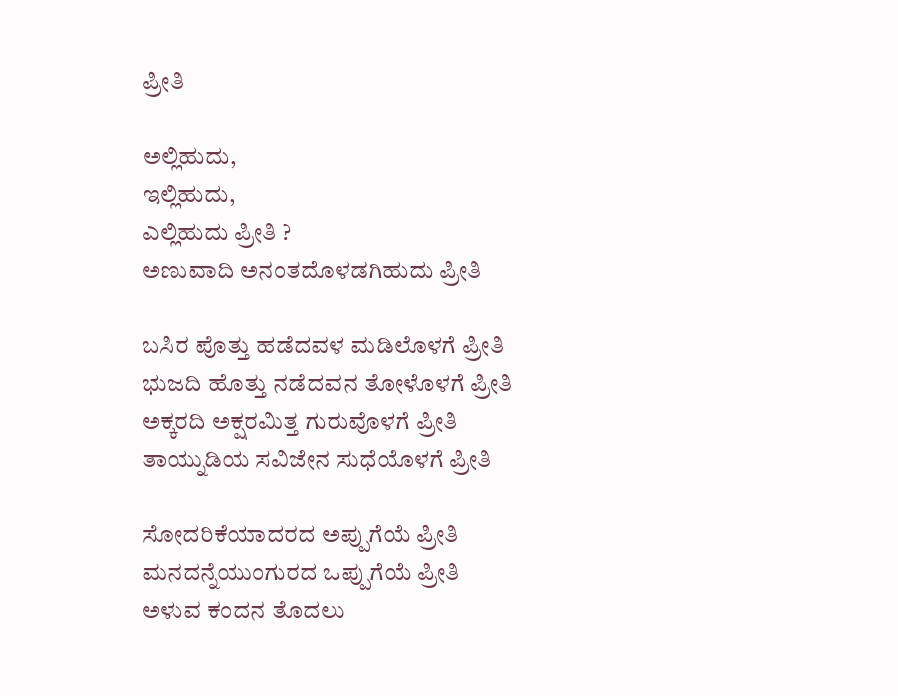ಪ್ರೀತಿ

ಅಲ್ಲಿಹುದು,
ಇಲ್ಲಿಹುದು,
ಎಲ್ಲಿಹುದು ಪ್ರೀತಿ ?
ಅಣುವಾದಿ ಅನಂತದೊಳಡಗಿಹುದು ಪ್ರೀತಿ

ಬಸಿರ ಪೊತ್ತು ಹಡೆದವಳ ಮಡಿಲೊಳಗೆ ಪ್ರೀತಿ
ಭುಜದಿ ಹೊತ್ತು ನಡೆದವನ ತೋಳೊಳಗೆ ಪ್ರೀತಿ
ಅಕ್ಕರದಿ ಅಕ್ಷರಮಿತ್ತ ಗುರುವೊಳಗೆ ಪ್ರೀತಿ
ತಾಯ್ನುಡಿಯ ಸವಿಜೇನ ಸುಧೆಯೊಳಗೆ ಪ್ರೀತಿ

ಸೋದರಿಕೆಯಾದರದ ಅಪ್ಪುಗೆಯೆ ಪ್ರೀತಿ
ಮನದನ್ನೆಯುಂಗುರದ ಒಪ್ಪುಗೆಯೆ ಪ್ರೀತಿ
ಅಳುವ ಕಂದನ ತೊದಲು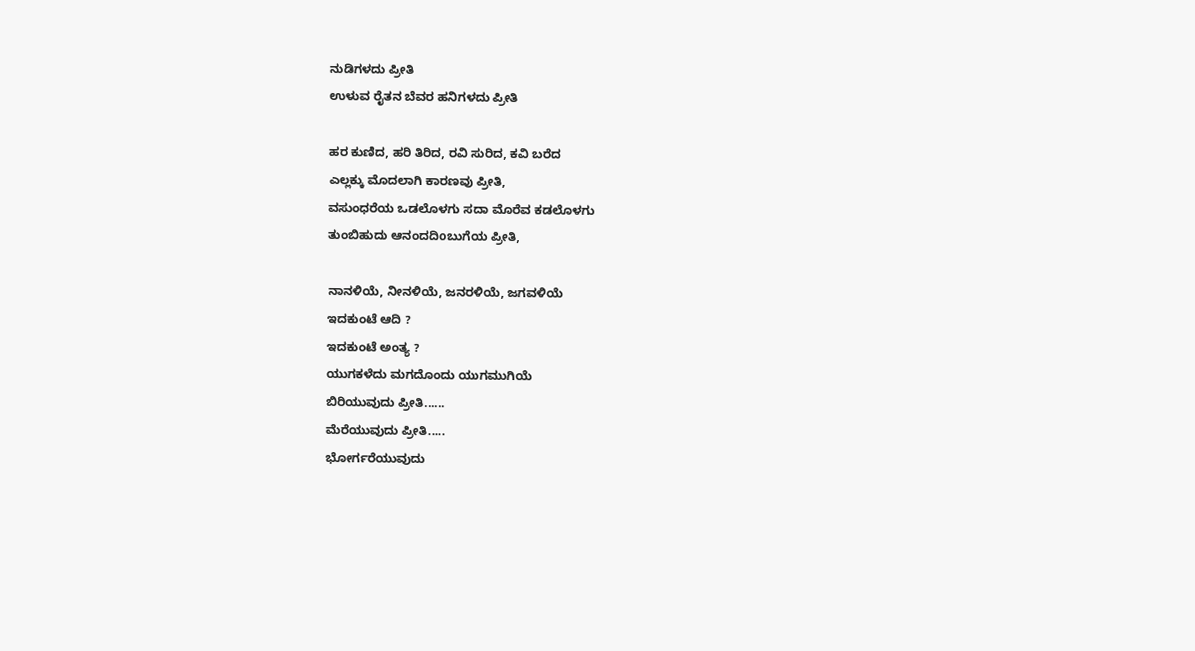ನುಡಿಗಳದು ಪ್ರೀತಿ
ಉಳುವ ರೈತನ ಬೆವರ ಹನಿಗಳದು ಪ್ರೀತಿ

ಹರ ಕುಣಿದ, ಹರಿ ತಿರಿದ, ರವಿ ಸುರಿದ, ಕವಿ ಬರೆದ
ಎಲ್ಲಕ್ಕು ಮೊದಲಾಗಿ ಕಾರಣವು ಪ್ರೀತಿ,
ವಸುಂಧರೆಯ ಒಡಲೊಳಗು ಸದಾ ಮೊರೆವ ಕಡಲೊಳಗು
ತುಂಬಿಹುದು ಆನಂದದಿoಬುಗೆಯ ಪ್ರೀತಿ,

ನಾನಳಿಯೆ, ನೀನಳಿಯೆ, ಜನರಳಿಯೆ, ಜಗವಳಿಯೆ
ಇದಕುಂಟೆ ಆದಿ ?
ಇದಕುಂಟೆ ಅಂತ್ಯ ?
ಯುಗಕಳೆದು ಮಗದೊಂದು ಯುಗಮುಗಿಯೆ
ಬಿರಿಯುವುದು ಪ್ರೀತಿ......
ಮೆರೆಯುವುದು ಪ್ರೀತಿ.....
ಭೋರ್ಗರೆಯುವುದು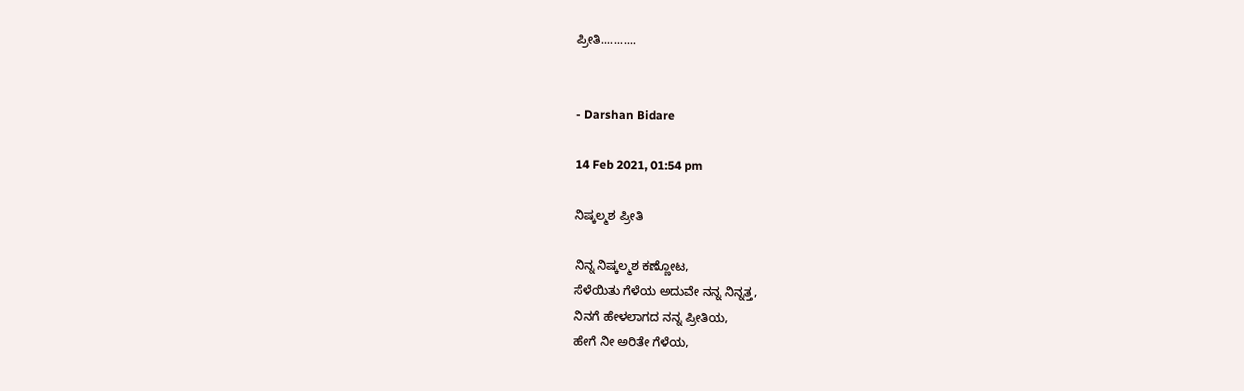ಪ್ರೀತಿ...........


- Darshan Bidare

14 Feb 2021, 01:54 pm

ನಿಷ್ಕಲ್ಮಶ ಪ್ರೀತಿ

ನಿನ್ನ ನಿಷ್ಕಲ್ಮಶ ಕಣ್ಣೋಟ,
ಸೆಳೆಯಿತು ಗೆಳೆಯ ಅದುವೇ ನನ್ನ ನಿನ್ನತ್ತ,
ನಿನಗೆ ಹೇಳಲಾಗದ ನನ್ನ ಪ್ರೀತಿಯ,
ಹೇಗೆ ನೀ ಅರಿತೇ ಗೆಳೆಯ,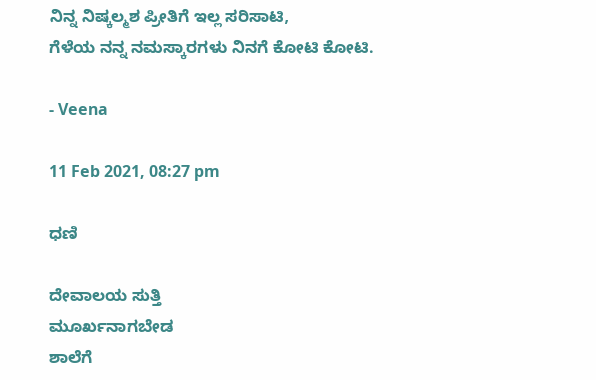ನಿನ್ನ ನಿಷ್ಕಲ್ಮಶ ಪ್ರೀತಿಗೆ ಇಲ್ಲ ಸರಿಸಾಟಿ,
ಗೆಳೆಯ ನನ್ನ ನಮಸ್ಕಾರಗಳು ನಿನಗೆ ಕೋಟಿ ಕೋಟಿ.

- Veena

11 Feb 2021, 08:27 pm

ಧಣಿ

ದೇವಾಲಯ ಸುತ್ತಿ
ಮೂರ್ಖನಾಗಬೇಡ
ಶಾಲೆಗೆ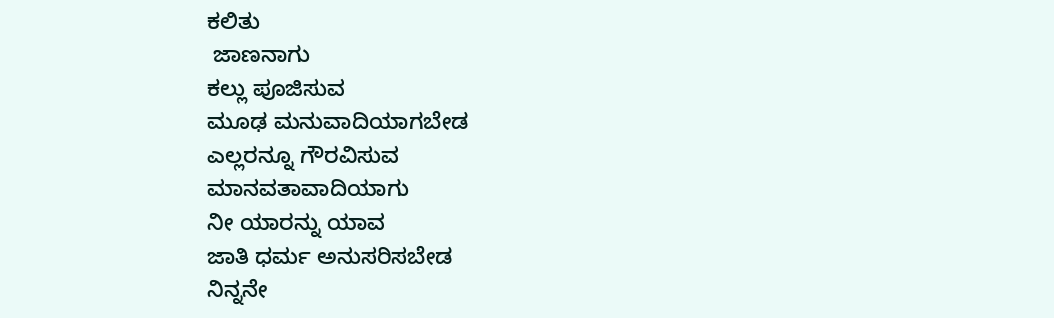ಕಲಿತು
 ಜಾಣನಾಗು
ಕಲ್ಲು ಪೂಜಿಸುವ
ಮೂಢ ಮನುವಾದಿಯಾಗಬೇಡ
ಎಲ್ಲರನ್ನೂ ಗೌರವಿಸುವ
ಮಾನವತಾವಾದಿಯಾಗು
ನೀ ಯಾರನ್ನು ಯಾವ
ಜಾತಿ ಧರ್ಮ ಅನುಸರಿಸಬೇಡ
ನಿನ್ನನೇ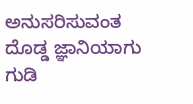ಅನುಸರಿಸುವಂತ
ದೊಡ್ಡ ಜ್ಞಾನಿಯಾಗು
ಗುಡಿ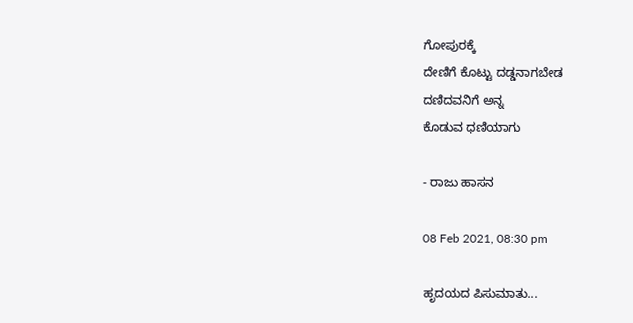ಗೋಪುರಕ್ಕೆ
ದೇಣಿಗೆ ಕೊಟ್ಟು ದಡ್ಡನಾಗಬೇಡ
ದಣಿದವನಿಗೆ ಅನ್ನ
ಕೊಡುವ ಧಣಿಯಾಗು

- ರಾಜು ಹಾಸನ

08 Feb 2021, 08:30 pm

ಹೃದಯದ ಪಿಸುಮಾತು...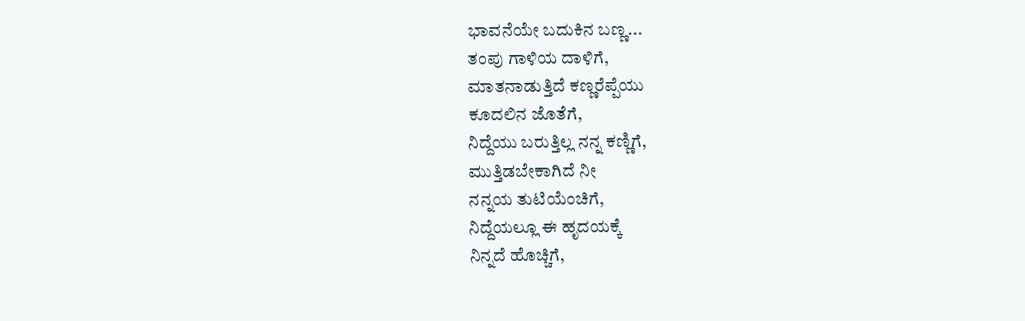ಭಾವನೆಯೇ ಬದುಕಿನ ಬಣ್ಣ...
ತಂಪು ಗಾಳಿಯ ದಾಳಿಗೆ,
ಮಾತನಾಡುತ್ತಿದೆ ಕಣ್ಣರೆಪ್ಪೆಯು
ಕೂದಲಿನ ಜೊತೆಗೆ,
ನಿದ್ದೆಯು ಬರುತ್ತಿಲ್ಲ ನನ್ನ ಕಣ್ಣಿಗೆ,
ಮುತ್ತಿಡಬೇಕಾಗಿದೆ ನೀ
ನನ್ನಯ ತುಟಿಯೆಂಚಿಗೆ,
ನಿದ್ದೆಯಲ್ಲೂ ಈ ಹೃದಯಕ್ಕೆ
ನಿನ್ನದೆ ಹೊಚ್ಚಿಗೆ,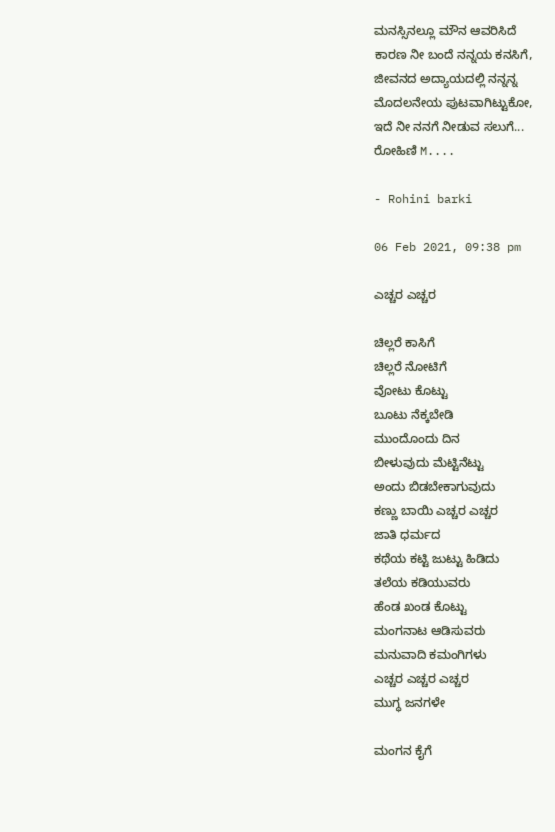ಮನಸ್ಸಿನಲ್ಲೂ ಮೌನ ಆವರಿಸಿದೆ
ಕಾರಣ ನೀ ಬಂದೆ ನನ್ನಯ ಕನಸಿಗೆ,
ಜೀವನದ ಅದ್ಯಾಯದಲ್ಲಿ ನನ್ನನ್ನ
ಮೊದಲನೇಯ ಪುಟವಾಗಿಟ್ಟುಕೋ,
ಇದೆ ನೀ ನನಗೆ ನೀಡುವ ಸಲುಗೆ...
ರೋಹಿಣಿ M....

- Rohini barki

06 Feb 2021, 09:38 pm

ಎಚ್ಚರ ಎಚ್ಚರ

ಚಿಲ್ಲರೆ ಕಾಸಿಗೆ
ಚಿಲ್ಲರೆ ನೋಟಿಗೆ
ವೋಟು ಕೊಟ್ಟು
ಬೂಟು ನೆಕ್ಕಬೇಡಿ
ಮುಂದೊಂದು ದಿನ
ಬೀಳುವುದು ಮೆಟ್ಟಿನೆಟ್ಟು
ಅಂದು ಬಿಡಬೇಕಾಗುವುದು
ಕಣ್ಣು ಬಾಯಿ ಎಚ್ಚರ ಎಚ್ಚರ
ಜಾತಿ ಧರ್ಮದ
ಕಥೆಯ ಕಟ್ಟಿ ಜುಟ್ಟು ಹಿಡಿದು
ತಲೆಯ ಕಡಿಯುವರು
ಹೆಂಡ ಖಂಡ ಕೊಟ್ಟು
ಮಂಗನಾಟ ಆಡಿಸುವರು
ಮನುವಾದಿ ಕಮಂಗಿಗಳು
ಎಚ್ಚರ ಎಚ್ಚರ ಎಚ್ಚರ
ಮುಗ್ಧ ಜನಗಳೇ

ಮಂಗನ ಕೈಗೆ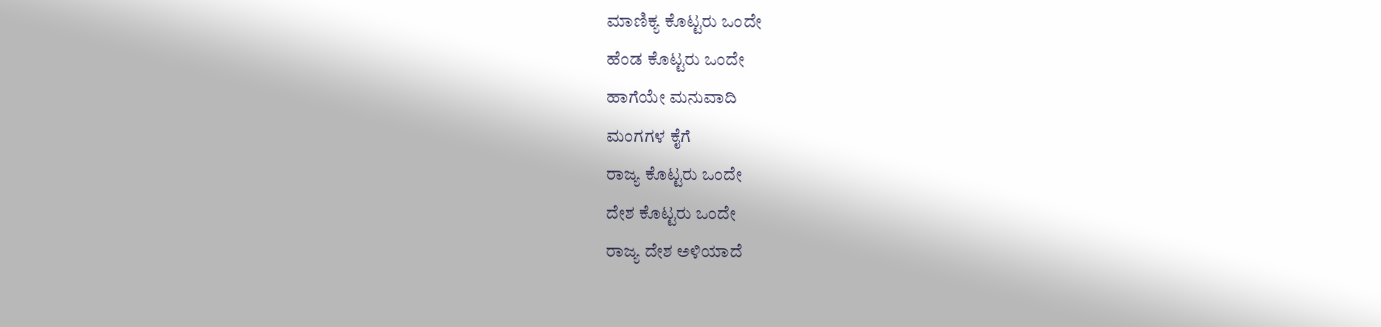ಮಾಣಿಕ್ಯ ಕೊಟ್ಟರು ಒಂದೇ
ಹೆಂಡ ಕೊಟ್ಟರು ಒಂದೇ
ಹಾಗೆಯೇ ಮನುವಾದಿ
ಮಂಗಗಳ ಕೈಗೆ
ರಾಜ್ಯ ಕೊಟ್ಟರು ಒಂದೇ
ದೇಶ ಕೊಟ್ಟರು ಒಂದೇ
ರಾಜ್ಯ ದೇಶ ಅಳಿಯಾದೆ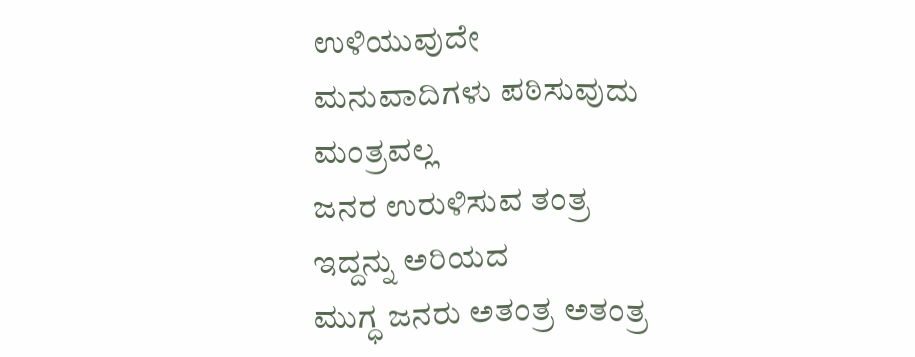ಉಳಿಯುವುದೇ
ಮನುವಾದಿಗಳು ಪಠಿಸುವುದು
ಮಂತ್ರವಲ್ಲ
ಜನರ ಉರುಳಿಸುವ ತಂತ್ರ
ಇದ್ದನ್ನು ಅರಿಯದ
ಮುಗ್ಧ ಜನರು ಅತಂತ್ರ ಅತಂತ್ರ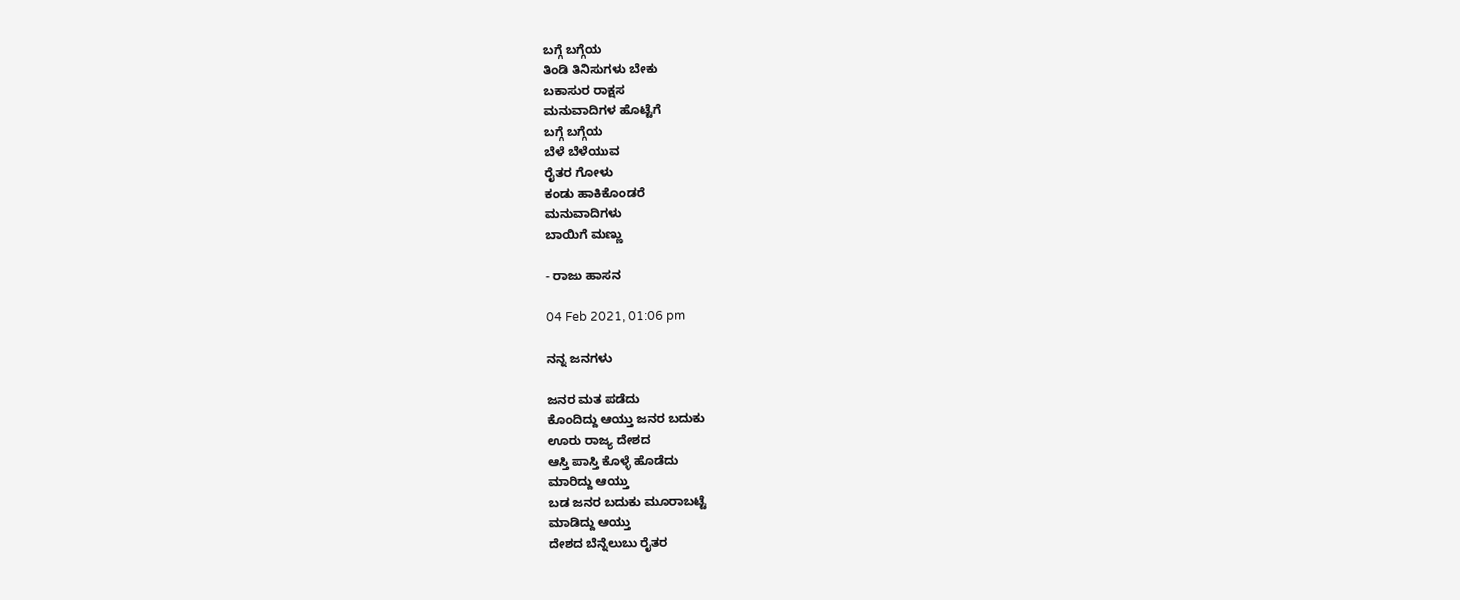ಬಗ್ಗೆ ಬಗ್ಗೆಯ
ತಿಂಡಿ ತಿನಿಸುಗಳು ಬೇಕು
ಬಕಾಸುರ ರಾಕ್ಷಸ
ಮನುವಾದಿಗಳ ಹೊಟ್ಟೆಗೆ
ಬಗ್ಗೆ ಬಗ್ಗೆಯ
ಬೆಳೆ ಬೆಳೆಯುವ
ರೈತರ ಗೋಳು
ಕಂಡು ಹಾಕಿಕೊಂಡರೆ
ಮನುವಾದಿಗಳು
ಬಾಯಿಗೆ ಮಣ್ಣು

- ರಾಜು ಹಾಸನ

04 Feb 2021, 01:06 pm

ನನ್ನ ಜನಗಳು

ಜನರ ಮತ ಪಡೆದು
ಕೊಂದಿದ್ದು ಆಯ್ತು ಜನರ ಬದುಕು
ಊರು ರಾಜ್ಯ ದೇಶದ
ಆಸ್ತಿ ಪಾಸ್ತಿ ಕೊಳ್ಳೆ ಹೊಡೆದು
ಮಾರಿದ್ದು ಆಯ್ತು
ಬಡ ಜನರ ಬದುಕು ಮೂರಾಬಟ್ಟೆ
ಮಾಡಿದ್ದು ಆಯ್ತು
ದೇಶದ ಬೆನ್ನೆಲುಬು ರೈತರ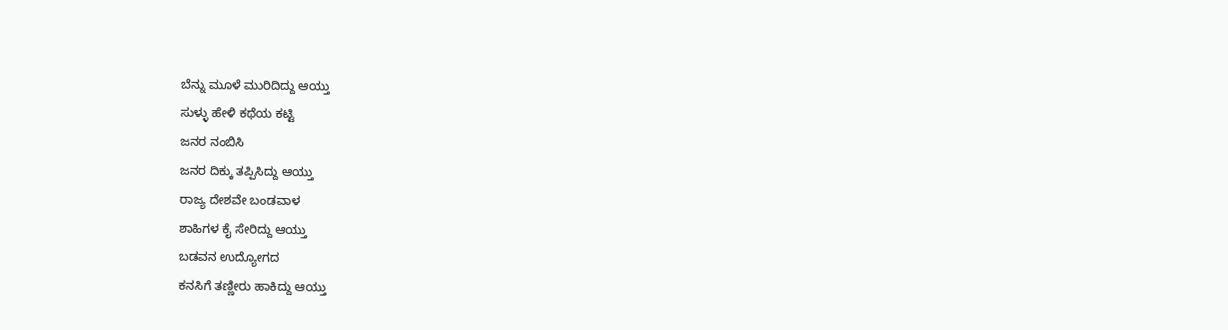ಬೆನ್ನು ಮೂಳೆ ಮುರಿದಿದ್ದು ಆಯ್ತು
ಸುಳ್ಳು ಹೇಳಿ ಕಥೆಯ ಕಟ್ಟಿ
ಜನರ ನಂಬಿಸಿ
ಜನರ ದಿಕ್ಕು ತಪ್ಪಿಸಿದ್ದು ಆಯ್ತು
ರಾಜ್ಯ ದೇಶವೇ ಬಂಡವಾಳ
ಶಾಹಿಗಳ ಕೈ ಸೇರಿದ್ದು ಆಯ್ತು
ಬಡವನ ಉದ್ಯೋಗದ
ಕನಸಿಗೆ ತಣ್ಣೀರು ಹಾಕಿದ್ದು ಆಯ್ತು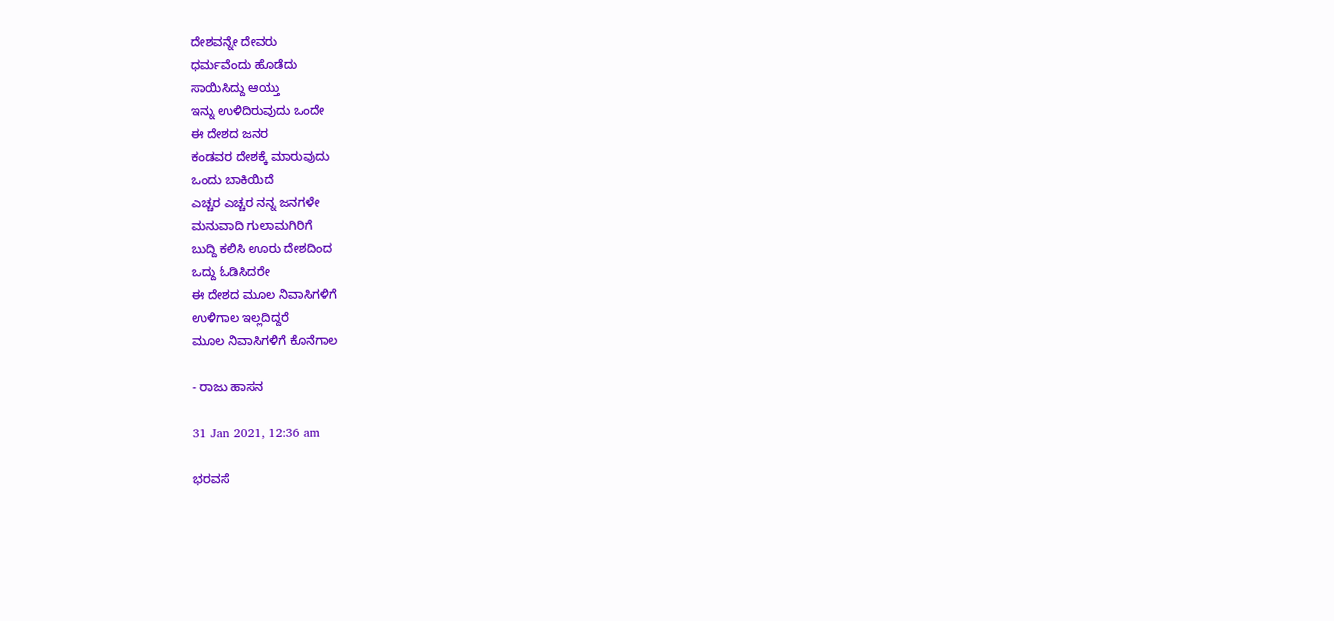ದೇಶವನ್ನೇ ದೇವರು
ಧರ್ಮವೆಂದು ಹೊಡೆದು
ಸಾಯಿಸಿದ್ದು ಆಯ್ತು
ಇನ್ನು ಉಳಿದಿರುವುದು ಒಂದೇ
ಈ ದೇಶದ ಜನರ
ಕಂಡವರ ದೇಶಕ್ಕೆ ಮಾರುವುದು
ಒಂದು ಬಾಕಿಯಿದೆ
ಎಚ್ಚರ ಎಚ್ಚರ ನನ್ನ ಜನಗಳೇ
ಮನುವಾದಿ ಗುಲಾಮಗಿರಿಗೆ
ಬುದ್ದಿ ಕಲಿಸಿ ಊರು ದೇಶದಿಂದ
ಒದ್ದು ಓಡಿಸಿದರೇ
ಈ ದೇಶದ ಮೂಲ ನಿವಾಸಿಗಳಿಗೆ
ಉಳಿಗಾಲ ಇಲ್ಲದಿದ್ದರೆ
ಮೂಲ ನಿವಾಸಿಗಳಿಗೆ ಕೊನೆಗಾಲ

- ರಾಜು ಹಾಸನ

31 Jan 2021, 12:36 am

ಭರವಸೆ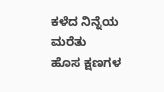ಕಳೆದ ನಿನ್ನೆಯ ಮರೆತು
ಹೊಸ ಕ್ಷಣಗಳ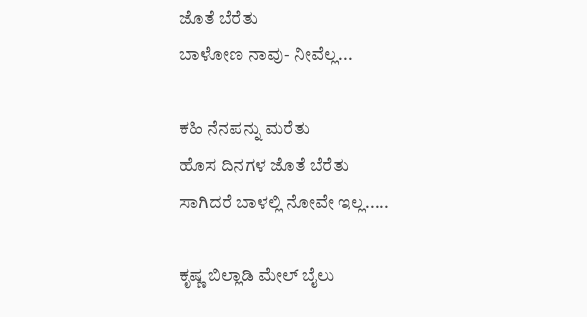ಜೊತೆ ಬೆರೆತು
ಬಾಳೋಣ ನಾವು- ನೀವೆಲ್ಲ...

ಕಹಿ ನೆನಪನ್ನು ಮರೆತು
ಹೊಸ ದಿನಗಳ ಜೊತೆ ಬೆರೆತು
ಸಾಗಿದರೆ ಬಾಳಲ್ಲಿ ನೋವೇ ಇಲ್ಲ.....

ಕೃಷ್ಣ ಬಿಲ್ಲಾಡಿ ಮೇಲ್ ಬೈಲು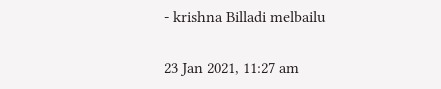- krishna Billadi melbailu

23 Jan 2021, 11:27 am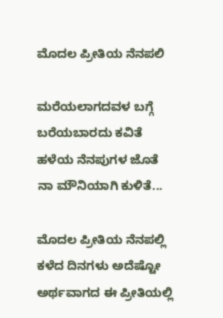ಮೊದಲ ಪ್ರೀತಿಯ ನೆನಪಲಿ

ಮರೆಯಲಾಗದವಳ ಬಗ್ಗೆ
ಬರೆಯಬಾರದು ಕವಿತೆ
ಹಳೆಯ ನೆನಪುಗಳ ಜೊತೆ
ನಾ ಮೌನಿಯಾಗಿ ಕುಳಿತೆ...

ಮೊದಲ ಪ್ರೀತಿಯ ನೆನಪಲ್ಲಿ
ಕಳೆದ ದಿನಗಳು ಅದೆಷ್ಟೋ
ಅರ್ಥವಾಗದ ಈ ಪ್ರೀತಿಯಲ್ಲಿ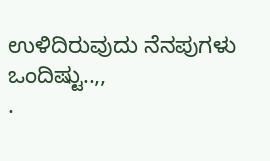ಉಳಿದಿರುವುದು ನೆನಪುಗಳು ಒಂದಿಷ್ಟು..,,
.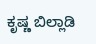ಕೃಷ್ಣ ಬಿಲ್ಲಾಡಿ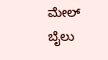ಮೇಲ್ ಬೈಲು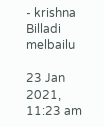- krishna Billadi melbailu

23 Jan 2021, 11:23 am